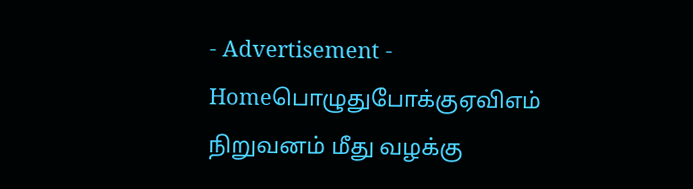- Advertisement -
Homeபொழுதுபோக்குஏவிஎம் நிறுவனம் மீது வழக்கு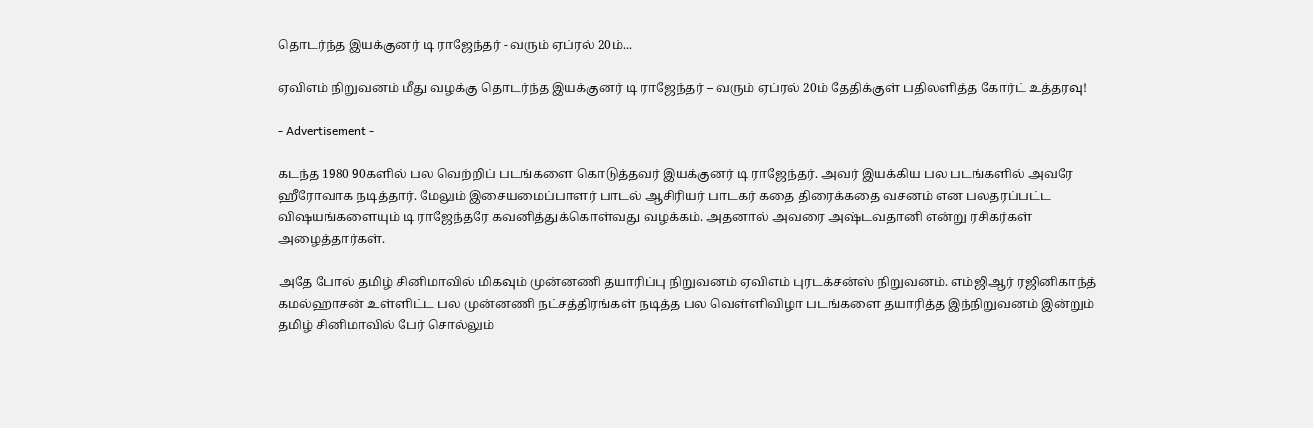தொடர்ந்த இயக்குனர் டி ராஜேந்தர் - வரும் ஏப்ரல் 20ம்...

ஏவிஎம் நிறுவனம் மீது வழக்கு தொடர்ந்த இயக்குனர் டி ராஜேந்தர் – வரும் ஏப்ரல் 20ம் தேதிக்குள் பதிலளித்த கோர்ட் உத்தரவு!

- Advertisement -

கடந்த 1980 90களில் பல வெற்றிப் படங்களை கொடுத்தவர் இயக்குனர் டி ராஜேந்தர். அவர் இயக்கிய பல படங்களில் அவரே ஹீரோவாக நடித்தார். மேலும் இசையமைப்பாளர் பாடல் ஆசிரியர் பாடகர் கதை திரைக்கதை வசனம் என பலதரப்பட்ட விஷயங்களையும் டி ராஜேந்தரே கவனித்துக்கொள்வது வழக்கம். அதனால் அவரை அஷ்டவதானி என்று ரசிகர்கள் அழைத்தார்கள்.

அதே போல் தமிழ் சினிமாவில் மிகவும் முன்னணி தயாரிப்பு நிறுவனம் ஏவிஎம் புரடக்சன்ஸ் நிறுவனம். எம்ஜிஆர் ரஜினிகாந்த் கமல்ஹாசன் உள்ளிட்ட பல முன்னணி நட்சத்திரங்கள் நடித்த பல வெள்ளிவிழா படங்களை தயாரித்த இந்நிறுவனம் இன்றும் தமிழ் சினிமாவில் பேர் சொல்லும்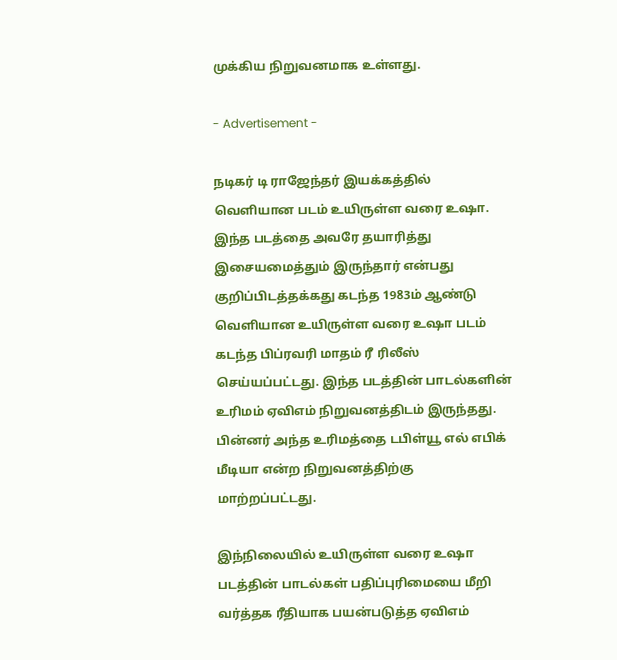முக்கிய நிறுவனமாக உள்ளது.

- Advertisement -

நடிகர் டி ராஜேந்தர் இயக்கத்தில் வெளியான படம் உயிருள்ள வரை உஷா. இந்த படத்தை அவரே தயாரித்து இசையமைத்தும் இருந்தார் என்பது குறிப்பிடத்தக்கது கடந்த 1983ம் ஆண்டு வெளியான உயிருள்ள வரை உஷா படம் கடந்த பிப்ரவரி மாதம் ரீ ரிலீஸ் செய்யப்பட்டது. இந்த படத்தின் பாடல்களின் உரிமம் ஏவிஎம் நிறுவனத்திடம் இருந்தது. பின்னர் அந்த உரிமத்தை டபிள்யூ எல் எபிக் மீடியா என்ற நிறுவனத்திற்கு மாற்றப்பட்டது.

இந்நிலையில் உயிருள்ள வரை உஷா படத்தின் பாடல்கள் பதிப்புரிமையை மீறி வர்த்தக ரீதியாக பயன்படுத்த ஏவிஎம்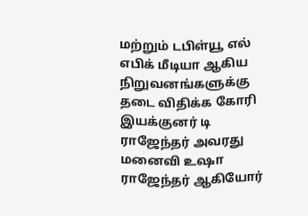மற்றும் டபிள்யூ எல் எபிக் மீடியா ஆகிய நிறுவனங்களுக்கு தடை விதிக்க கோரி இயக்குனர் டி ராஜேந்தர் அவரது மனைவி உஷா ராஜேந்தர் ஆகியோர்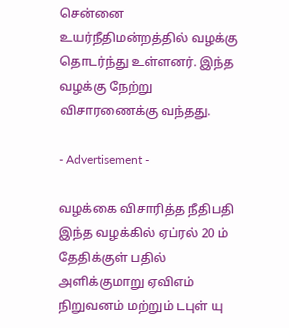சென்னை உயர்நீதிமன்றத்தில் வழக்கு தொடர்ந்து உள்ளனர். இந்த வழக்கு நேற்று விசாரணைக்கு வந்தது.

- Advertisement -

வழக்கை விசாரித்த நீதிபதி இந்த வழக்கில் ஏப்ரல் 20 ம் தேதிக்குள் பதில் அளிக்குமாறு ஏவிஎம் நிறுவனம் மற்றும் டபுள் யு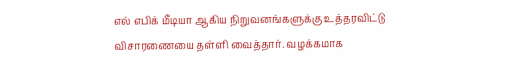எல் எபிக் மீடியா ஆகிய நிறுவனங்களுக்கு உத்தரவிட்டு விசாரணையை தள்ளி வைத்தார். வழக்கமாக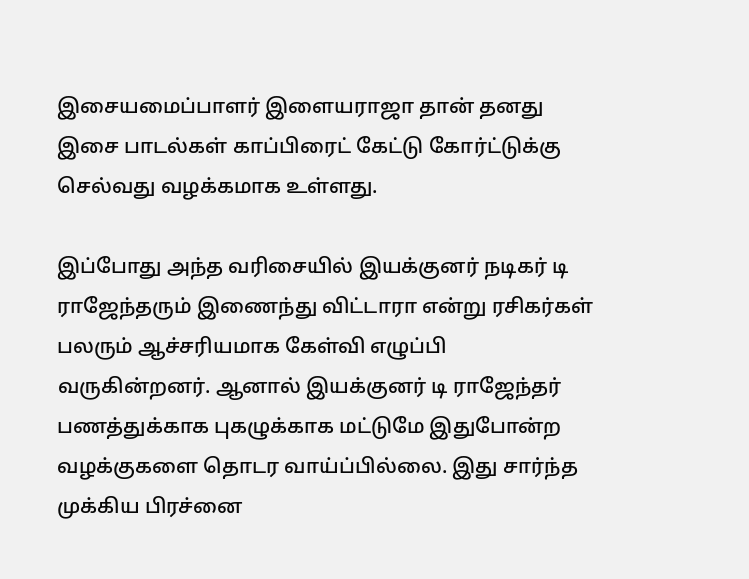இசையமைப்பாளர் இளையராஜா தான் தனது இசை பாடல்கள் காப்பிரைட் கேட்டு கோர்ட்டுக்கு செல்வது வழக்கமாக உள்ளது.

இப்போது அந்த வரிசையில் இயக்குனர் நடிகர் டி ராஜேந்தரும் இணைந்து விட்டாரா என்று ரசிகர்கள் பலரும் ஆச்சரியமாக கேள்வி எழுப்பி வருகின்றனர். ஆனால் இயக்குனர் டி ராஜேந்தர் பணத்துக்காக புகழுக்காக மட்டுமே இதுபோன்ற வழக்குகளை தொடர வாய்ப்பில்லை. இது சார்ந்த முக்கிய பிரச்னை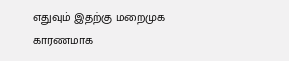எதுவும் இதற்கு மறைமுக காரணமாக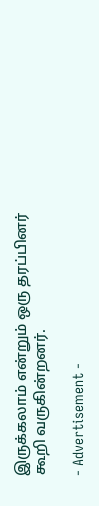இருக்கலாம் என்றும் ஒரு தரப்பினர் கூறி வருகின்றனர்.

- Advertisement -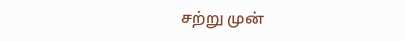சற்று முன்